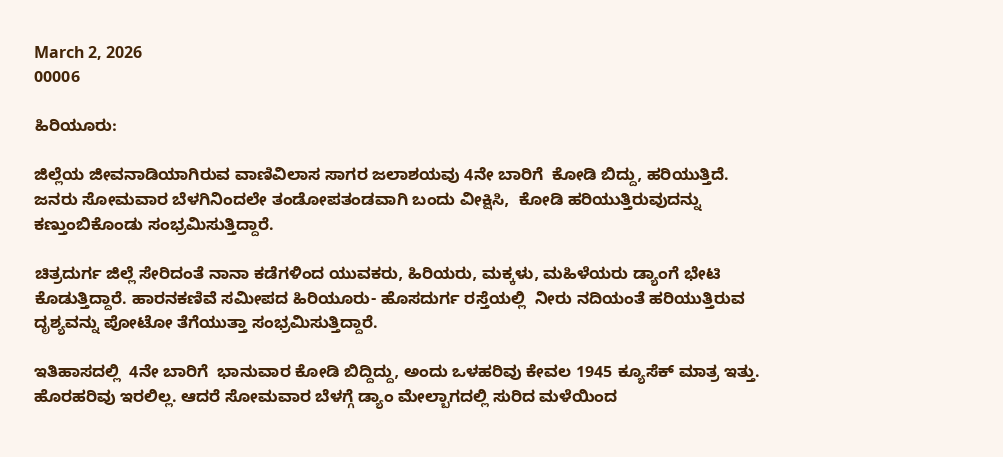March 2, 2026
00006

ಹಿರಿಯೂರು:

ಜಿಲ್ಲೆಯ ಜೀವನಾಡಿಯಾಗಿರುವ ವಾಣಿವಿಲಾಸ ಸಾಗರ ಜಲಾಶಯವು 4ನೇ ಬಾರಿಗೆ  ಕೋಡಿ ಬಿದ್ದು, ಹರಿಯುತ್ತಿದೆ. ಜನರು ಸೋಮವಾರ ಬೆಳಗಿನಿಂದಲೇ ತಂಡೋಪತಂಡವಾಗಿ ಬಂದು ವೀಕ್ಷಿಸಿ,  ಕೋಡಿ ಹರಿಯುತ್ತಿರುವುದನ್ನು ಕಣ್ತುಂಬಿಕೊಂಡು ಸಂಭ್ರಮಿಸುತ್ತಿದ್ದಾರೆ.

ಚಿತ್ರದುರ್ಗ ಜಿಲ್ಲೆ ಸೇರಿದಂತೆ ನಾನಾ ಕಡೆಗಳಿಂದ ಯುವಕರು, ಹಿರಿಯರು, ಮಕ್ಕಳು, ಮಹಿಳೆಯರು ಡ್ಯಾಂಗೆ ಭೇಟಿ ಕೊಡುತ್ತಿದ್ದಾರೆ. ಹಾರನಕಣಿವೆ ಸಮೀಪದ ಹಿರಿಯೂರು- ಹೊಸದುರ್ಗ ರಸ್ತೆಯಲ್ಲಿ  ನೀರು ನದಿಯಂತೆ ಹರಿಯುತ್ತಿರುವ ದೃಶ್ಯವನ್ನು ಪೋಟೋ ತೆಗೆಯುತ್ತಾ ಸಂಭ್ರಮಿಸುತ್ತಿದ್ದಾರೆ.

ಇತಿಹಾಸದಲ್ಲಿ  4ನೇ ಬಾರಿಗೆ  ಭಾನುವಾರ ಕೋಡಿ ಬಿದ್ದಿದ್ದು, ಅಂದು ಒಳಹರಿವು ಕೇವಲ 1945 ಕ್ಯೂಸೆಕ್ ಮಾತ್ರ ಇತ್ತು. ಹೊರಹರಿವು ಇರಲಿಲ್ಲ. ಆದರೆ ಸೋಮವಾರ ಬೆಳಗ್ಗೆ ಡ್ಯಾಂ ಮೇಲ್ಬಾಗದಲ್ಲಿ ಸುರಿದ ಮಳೆಯಿಂದ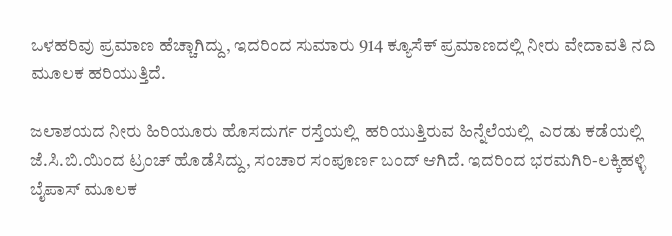ಒಳಹರಿವು ಪ್ರಮಾಣ ಹೆಚ್ಚಾಗಿದ್ದು, ಇದರಿಂದ ಸುಮಾರು 914 ಕ್ಯೂಸೆಕ್ ಪ್ರಮಾಣದಲ್ಲಿ ನೀರು ವೇದಾವತಿ ನದಿ ಮೂಲಕ ಹರಿಯುತ್ತಿದೆ.

ಜಲಾಶಯದ ನೀರು ಹಿರಿಯೂರು ಹೊಸದುರ್ಗ ರಸ್ತೆಯಲ್ಲಿ  ಹರಿಯುತ್ತಿರುವ ಹಿನ್ನೆಲೆಯಲ್ಲಿ  ಎರಡು ಕಡೆಯಲ್ಲಿ ಜೆ.ಸಿ.ಬಿ.ಯಿಂದ ಟ್ರಂಚ್ ಹೊಡೆಸಿದ್ದು, ಸಂಚಾರ ಸಂಪೂರ್ಣ ಬಂದ್ ಆಗಿದೆ. ಇದರಿಂದ ಭರಮಗಿರಿ-ಲಕ್ಕಿಹಳ್ಳಿ ಬೈಪಾಸ್ ಮೂಲಕ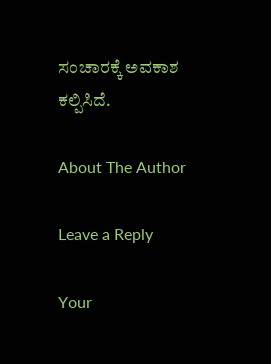ಸಂಚಾರಕ್ಕೆ ಅವಕಾಶ ಕಲ್ಪಿಸಿದೆ.

About The Author

Leave a Reply

Your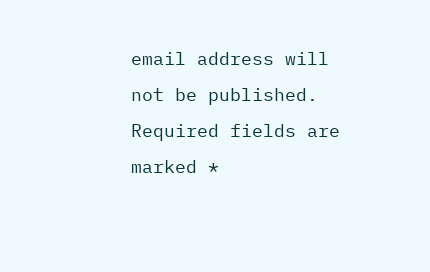email address will not be published. Required fields are marked *